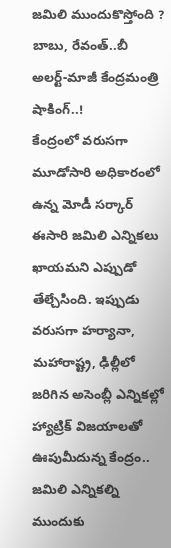జమిలి ముందుకొస్తోంది ? బాబు, రేవంత్..బీ అలర్ట్-మాజీ కేంద్రమంత్రి షాకింగ్..!
కేంద్రంలో వరుసగా మూడోసారి అధికారంలో ఉన్న మోడీ సర్కార్ ఈసారి జమిలి ఎన్నికలు ఖాయమని ఎప్పుడో తేల్చేసింది. ఇప్పుడు వరుసగా హర్యానా, మహారాష్ట్ర, ఢిల్లీలో జరిగిన అసెంబ్లీ ఎన్నికల్లో హ్యాట్రిక్ విజయాలతో ఊపుమీదున్న కేంద్రం.. జమిలి ఎన్నికల్ని ముందుకు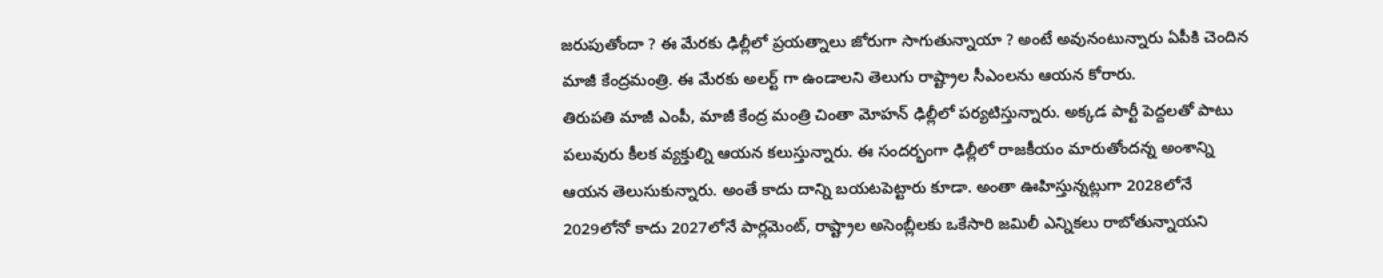జరుపుతోందా ? ఈ మేరకు ఢిల్లీలో ప్రయత్నాలు జోరుగా సాగుతున్నాయా ? అంటే అవునంటున్నారు ఏపీకి చెందిన మాజీ కేంద్రమంత్రి. ఈ మేరకు అలర్ట్ గా ఉండాలని తెలుగు రాష్ట్రాల సీఎంలను ఆయన కోరారు.
తిరుపతి మాజీ ఎంపీ, మాజీ కేంద్ర మంత్రి చింతా మోహన్ ఢిల్లీలో పర్యటిస్తున్నారు. అక్కడ పార్టీ పెద్దలతో పాటు పలువురు కీలక వ్యక్తుల్ని ఆయన కలుస్తున్నారు. ఈ సందర్భంగా ఢిల్లీలో రాజకీయం మారుతోందన్న అంశాన్ని ఆయన తెలుసుకున్నారు. అంతే కాదు దాన్ని బయటపెట్టారు కూడా. అంతా ఊహిస్తున్నట్లుగా 2028లోనే 2029లోనో కాదు 2027లోనే పార్లమెంట్, రాష్ట్రాల అసెంబ్లీలకు ఒకేసారి జమిలీ ఎన్నికలు రాబోతున్నాయని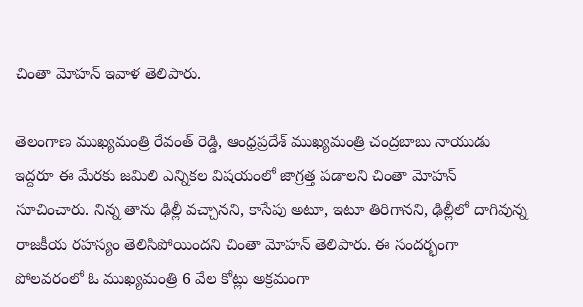చింతా మోహన్ ఇవాళ తెలిపారు.

తెలంగాణ ముఖ్యమంత్రి రేవంత్ రెడ్డి, ఆంధ్రప్రదేశ్ ముఖ్యమంత్రి చంద్రబాబు నాయుడు ఇద్దరూ ఈ మేరకు జమిలి ఎన్నికల విషయంలో జాగ్రత్త పడాలని చింతా మోహన్ సూచించారు. నిన్న తాను ఢిల్లీ వచ్చానని, కాసేపు అటూ, ఇటూ తిరిగానని, ఢిల్లీలో దాగివున్న రాజకీయ రహస్యం తెలిసిపోయిందని చింతా మోహన్ తెలిపారు. ఈ సందర్భంగా పోలవరంలో ఓ ముఖ్యమంత్రి 6 వేల కోట్లు అక్రమంగా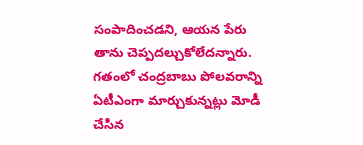సంపాదించడని, ఆయన పేరు తాను చెప్పదల్చుకోలేదన్నారు.
గతంలో చంద్రబాబు పోలవరాన్ని ఏటీఎంగా మార్చుకున్నట్లు మోడీ చేసిన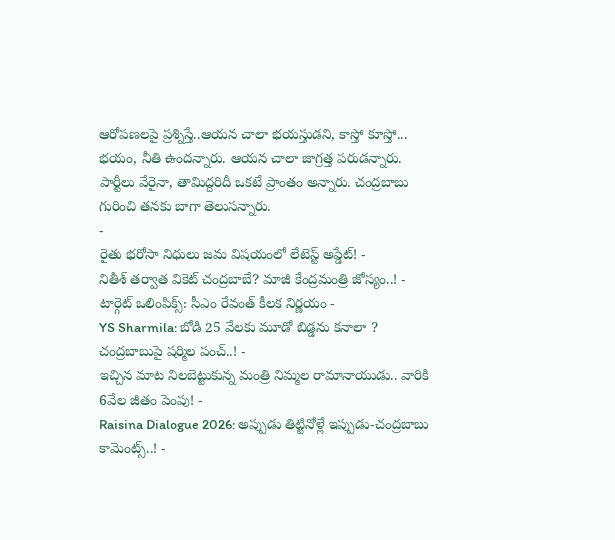ఆరోపణలపై ప్రశ్నిస్తే..ఆయన చాలా భయస్తుడని, కాస్తో కూస్తో... భయం, నీతి ఉందన్నారు. ఆయన చాలా జాగ్రత్త పరుడన్నారు. పార్టీలు వేరైనా, తామిద్దరిదీ ఒకటే ప్రాంతం అన్నారు. చంద్రబాబు గురించి తనకు బాగా తెలుసన్నారు.
-
రైతు భరోసా నిధులు జమ విషయంలో లేటెస్ట్ అప్డేట్! -
నితీశ్ తర్వాత వికెట్ చంద్రబాబే? మాజీ కేంద్రమంత్రి జోస్యం..! -
టార్గెట్ ఒలింపిక్స్: సీఎం రేవంత్ కీలక నిర్ణయం -
YS Sharmila: బోడి 25 వేలకు మూడో బిడ్డను కనాలా ? చంద్రబాబుపై షర్మిల పంచ్..! -
ఇచ్చిన మాట నిలబెట్టుకున్న మంత్రి నిమ్మల రామానాయుడు.. వారికి 6వేల జీతం పెంపు! -
Raisina Dialogue 2026: అప్పుడు తిట్టినోళ్లే ఇప్పుడు-చంద్రబాబు కామెంట్స్..! -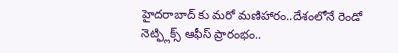హైదరాబాద్ కు మరో మణిహారం..దేశంలోనే రెండో నెట్ఫ్లిక్స్ ఆఫీస్ ప్రారంభం..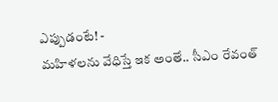ఎప్పుడంటే! -
మహిళలను వేధిస్తే ఇక అంతే.. సీఎం రేవంత్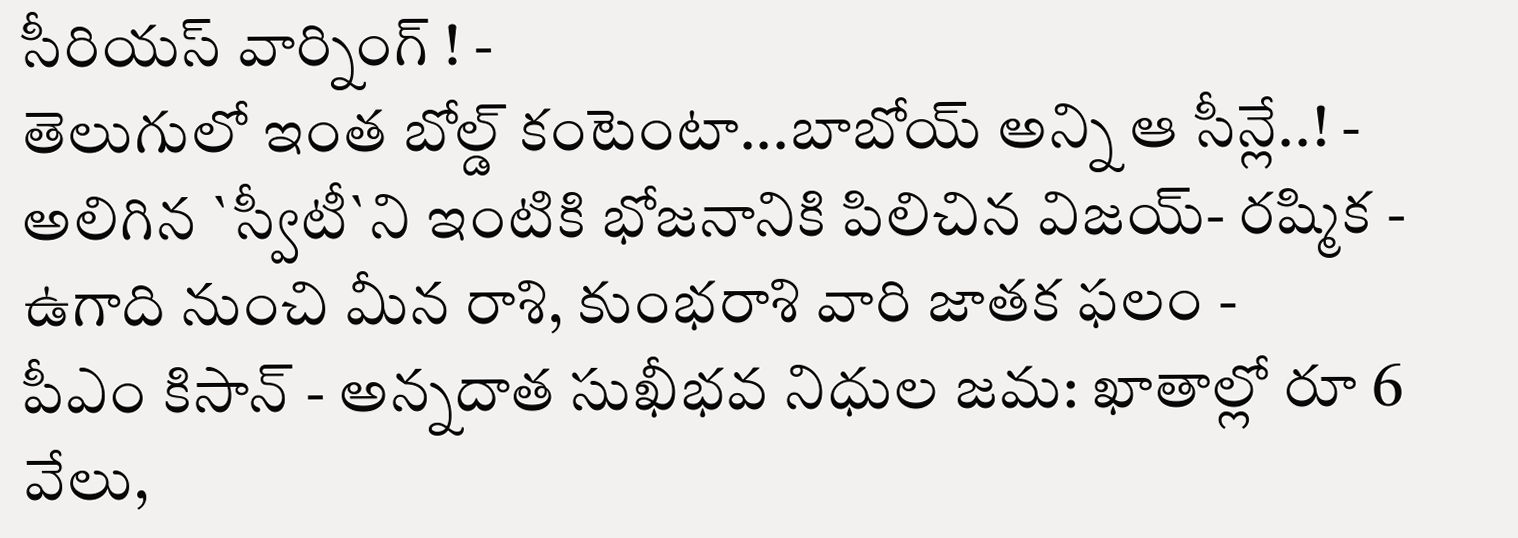సీరియస్ వార్నింగ్ ! -
తెలుగులో ఇంత బోల్డ్ కంటెంటా...బాబోయ్ అన్ని ఆ సీన్లే..! -
అలిగిన `స్వీటీ`ని ఇంటికి భోజనానికి పిలిచిన విజయ్- రష్మిక -
ఉగాది నుంచి మీన రాశి, కుంభరాశి వారి జాతక ఫలం -
పీఎం కిసాన్ - అన్నదాత సుఖీభవ నిధుల జమ: ఖాతాల్లో రూ 6 వేలు,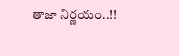తాజా నిర్ణయం..!!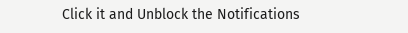Click it and Unblock the Notifications